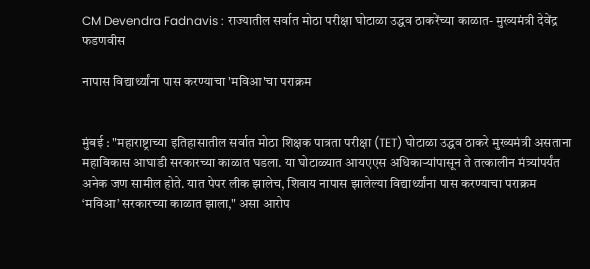CM Devendra Fadnavis : राज्यातील सर्वात मोठा परीक्षा घोटाळा उद्धव ठाकरेंच्या काळात- मुख्यमंत्री देवेंद्र फडणवीस

नापास विद्यार्थ्यांना पास करण्याचा 'मविआ'चा पराक्रम


मुंबई : "महाराष्ट्राच्या इतिहासातील सर्वात मोठा शिक्षक पात्रता परीक्षा (TET) घोटाळा उद्धव ठाकरे मुख्यमंत्री असताना महाविकास आघाडी सरकारच्या काळात घडला. या घोटाळ्यात आयएएस अधिकाऱ्यांपासून ते तत्कालीन मंत्र्यांपर्यंत अनेक जण सामील होते. यात पेपर लीक झालेच, शिवाय नापास झालेल्या विद्यार्थ्यांना पास करण्याचा पराक्रम ‘मविआ’ सरकारच्या काळात झाला," असा आरोप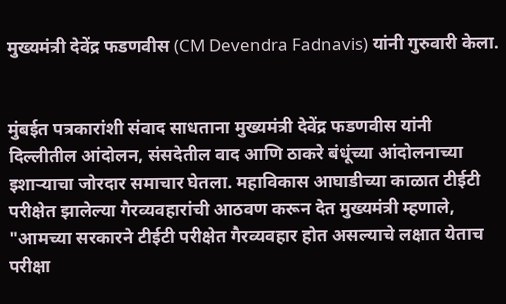मुख्यमंत्री देवेंद्र फडणवीस (CM Devendra Fadnavis) यांनी गुरुवारी केला.


मुंबईत पत्रकारांशी संवाद साधताना मुख्यमंत्री देवेंद्र फडणवीस यांनी दिल्लीतील आंदोलन, संसदेतील वाद आणि ठाकरे बंधूंच्या आंदोलनाच्या इशाऱ्याचा जोरदार समाचार घेतला. महाविकास आघाडीच्या काळात टीईटी परीक्षेत झालेल्या गैरव्यवहारांची आठवण करून देत मुख्यमंत्री म्हणाले, "आमच्या सरकारने टीईटी परीक्षेत गैरव्यवहार होत असल्याचे लक्षात येताच परीक्षा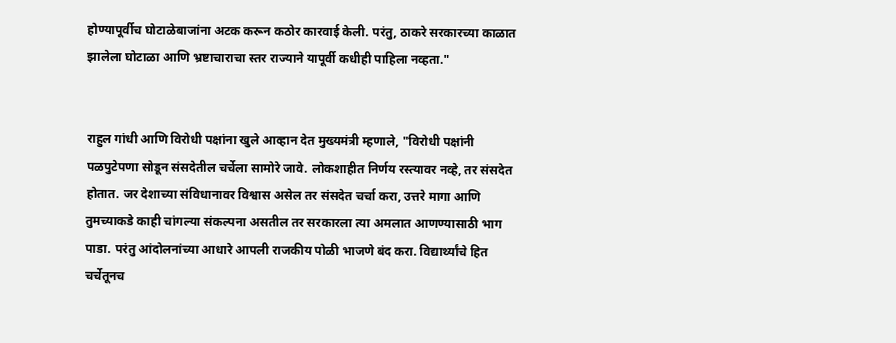होण्यापूर्वीच घोटाळेबाजांना अटक करून कठोर कारवाई केली. परंतु, ठाकरे सरकारच्या काळात झालेला घोटाळा आणि भ्रष्टाचाराचा स्तर राज्याने यापूर्वी कधीही पाहिला नव्हता."


राहुल गांधी आणि विरोधी पक्षांना खुले आव्हान देत मुख्यमंत्री म्हणाले, "विरोधी पक्षांनी पळपुटेपणा सोडून संसदेतील चर्चेला सामोरे जावे. लोकशाहीत निर्णय रस्त्यावर नव्हे, तर संसदेत होतात. जर देशाच्या संविधानावर विश्वास असेल तर संसदेत चर्चा करा, उत्तरे मागा आणि तुमच्याकडे काही चांगल्या संकल्पना असतील तर सरकारला त्या अमलात आणण्यासाठी भाग पाडा. परंतु आंदोलनांच्या आधारे आपली राजकीय पोळी भाजणे बंद करा. विद्यार्थ्यांचे हित चर्चेतूनच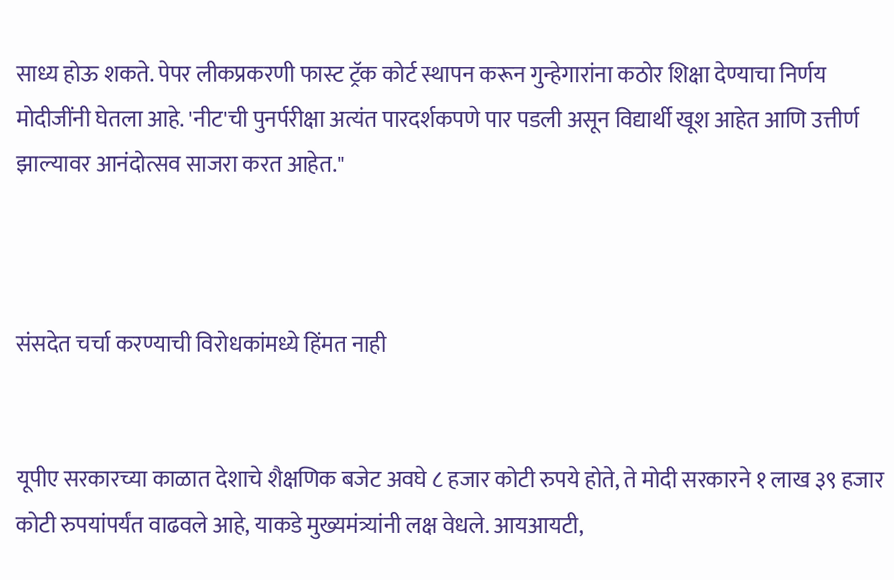साध्य होऊ शकते. पेपर लीकप्रकरणी फास्ट ट्रॅक कोर्ट स्थापन करून गुन्हेगारांना कठोर शिक्षा देण्याचा निर्णय मोदीजींनी घेतला आहे. 'नीट'ची पुनर्परीक्षा अत्यंत पारदर्शकपणे पार पडली असून विद्यार्थी खूश आहेत आणि उत्तीर्ण झाल्यावर आनंदोत्सव साजरा करत आहेत."



संसदेत चर्चा करण्याची विरोधकांमध्ये हिंमत नाही


यूपीए सरकारच्या काळात देशाचे शैक्षणिक बजेट अवघे ८ हजार कोटी रुपये होते, ते मोदी सरकारने १ लाख ३९ हजार कोटी रुपयांपर्यंत वाढवले आहे, याकडे मुख्यमंत्र्यांनी लक्ष वेधले. आयआयटी,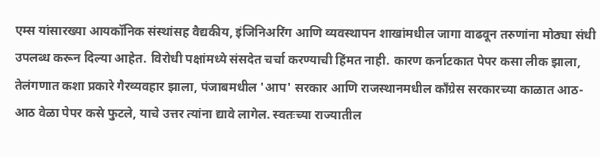एम्स यांसारख्या आयकॉनिक संस्थांसह वैद्यकीय, इंजिनिअरिंग आणि व्यवस्थापन शाखांमधील जागा वाढवून तरुणांना मोठ्या संधी उपलब्ध करून दिल्या आहेत. विरोधी पक्षांमध्ये संसदेत चर्चा करण्याची हिंमत नाही. कारण कर्नाटकात पेपर कसा लीक झाला, तेलंगणात कशा प्रकारे गैरव्यवहार झाला, पंजाबमधील 'आप' सरकार आणि राजस्थानमधील काँग्रेस सरकारच्या काळात आठ-आठ वेळा पेपर कसे फुटले, याचे उत्तर त्यांना द्यावे लागेल. स्वतःच्या राज्यातील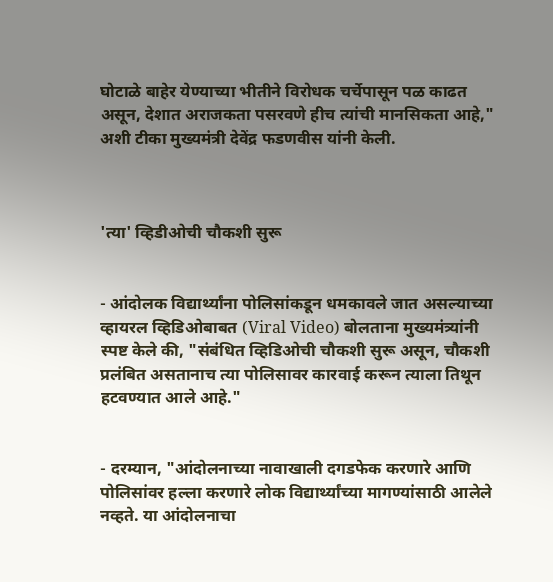घोटाळे बाहेर येण्याच्या भीतीने विरोधक चर्चेपासून पळ काढत असून, देशात अराजकता पसरवणे हीच त्यांची मानसिकता आहे," अशी टीका मुख्यमंत्री देवेंद्र फडणवीस यांनी केली.



'त्या' व्हिडीओची चौकशी सुरू


- आंदोलक विद्यार्थ्यांना पोलिसांकडून धमकावले जात असल्याच्या व्हायरल व्हिडिओबाबत (Viral Video) बोलताना मुख्यमंत्र्यांनी स्पष्ट केले की, "संबंधित व्हिडिओची चौकशी सुरू असून, चौकशी प्रलंबित असतानाच त्या पोलिसावर कारवाई करून त्याला तिथून हटवण्यात आले आहे."


- दरम्यान, "आंदोलनाच्या नावाखाली दगडफेक करणारे आणि पोलिसांवर हल्ला करणारे लोक विद्यार्थ्यांच्या मागण्यांसाठी आलेले नव्हते. या आंदोलनाचा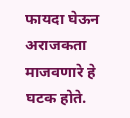फायदा घेऊन अराजकता माजवणारे हे घटक होते.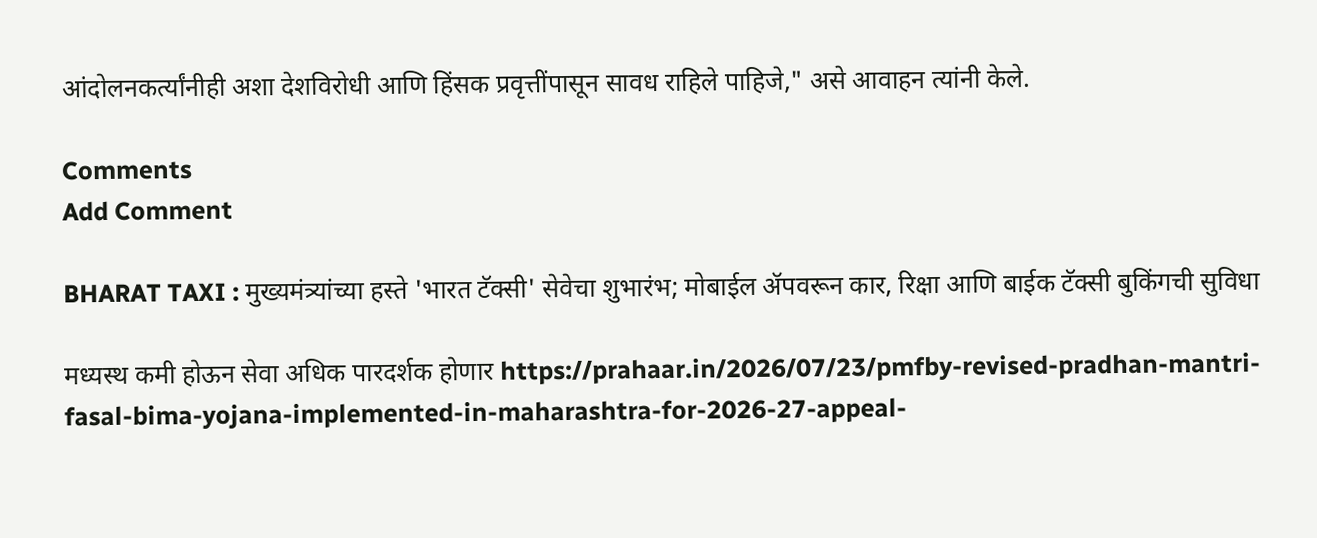आंदोलनकर्त्यांनीही अशा देशविरोधी आणि हिंसक प्रवृत्तींपासून सावध राहिले पाहिजे," असे आवाहन त्यांनी केले.

Comments
Add Comment

BHARAT TAXI : मुख्यमंत्र्यांच्या हस्ते 'भारत टॅक्सी' सेवेचा शुभारंभ; मोबाईल ॲपवरून कार, रिक्षा आणि बाईक टॅक्सी बुकिंगची सुविधा

मध्यस्थ कमी होऊन सेवा अधिक पारदर्शक होणार https://prahaar.in/2026/07/23/pmfby-revised-pradhan-mantri-fasal-bima-yojana-implemented-in-maharashtra-for-2026-27-appeal-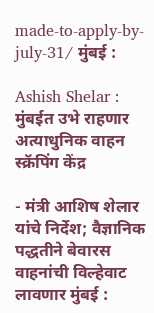made-to-apply-by-july-31/ मुंबई :

Ashish Shelar : मुंबईत उभे राहणार अत्याधुनिक वाहन स्क्रॅपिंग केंद्र

- मंत्री आशिष शेलार यांचे निर्देश; वैज्ञानिक पद्धतीने बेवारस वाहनांची विल्हेवाट लावणार मुंबई :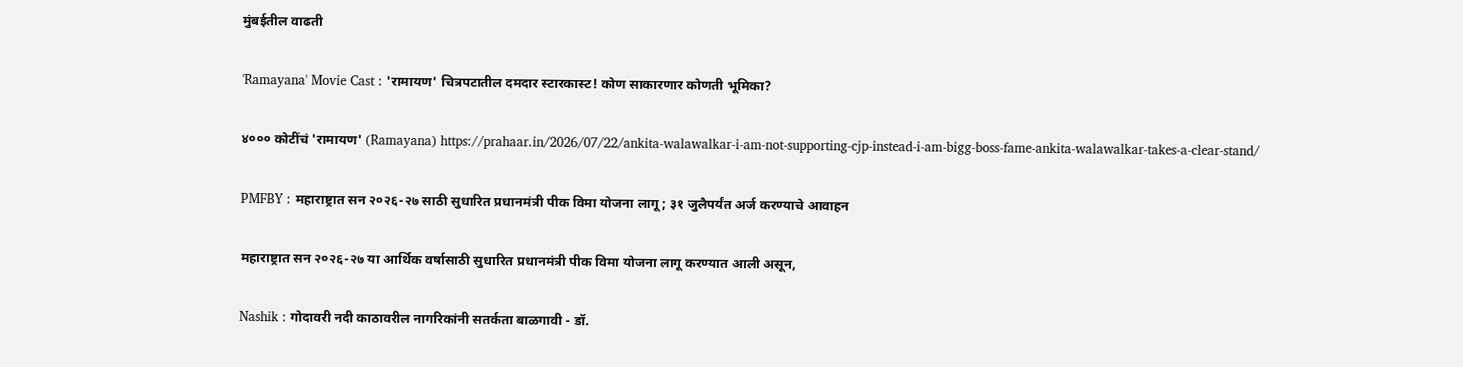मुंबईतील वाढती

'Ramayana' Movie Cast : 'रामायण' चित्रपटातील दमदार स्टारकास्ट! कोण साकारणार कोणती भूमिका?

४००० कोटींचं 'रामायण' (Ramayana) https://prahaar.in/2026/07/22/ankita-walawalkar-i-am-not-supporting-cjp-instead-i-am-bigg-boss-fame-ankita-walawalkar-takes-a-clear-stand/

PMFBY : महाराष्ट्रात सन २०२६-२७ साठी सुधारित प्रधानमंत्री पीक विमा योजना लागू; ३१ जुलैपर्यंत अर्ज करण्याचे आवाहन

महाराष्ट्रात सन २०२६-२७ या आर्थिक वर्षासाठी सुधारित प्रधानमंत्री पीक विमा योजना लागू करण्यात आली असून,

Nashik : गोदावरी नदी काठावरील नागरिकांनी सतर्कता बाळगावी - डॉ.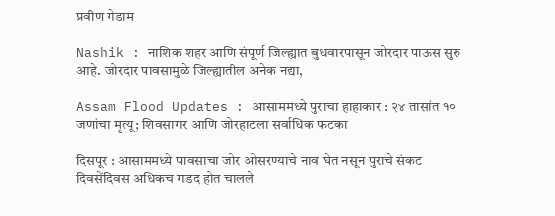प्रवीण गेडाम

Nashik : नाशिक शहर आणि संपूर्ण जिल्ह्यात बुधवारपासून जोरदार पाऊस सुरु आहे. जोरदार पावसामुळे जिल्ह्यातील अनेक नद्या,

Assam Flood Updates : आसाममध्ये पुराचा हाहाकार : २४ तासांत १० जणांचा मृत्यू; शिवसागर आणि जोरहाटला सर्वाधिक फटका

दिसपूर : आसाममध्ये पावसाचा जोर ओसरण्याचे नाव घेत नसून पुराचे संकट दिवसेंदिवस अधिकच गडद होत चालले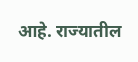आहे. राज्यातील